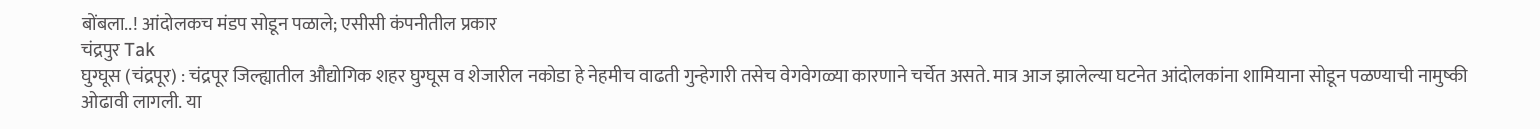बोंबला..! आंदोलकच मंडप सोडून पळाले; एसीसी कंपनीतील प्रकार
चंद्रपुर Tak
घुग्घूस (चंद्रपूर) : चंद्रपूर जिल्ह्यातील औद्योगिक शहर घुग्घूस व शेजारील नकोडा हे नेहमीच वाढती गुन्हेगारी तसेच वेगवेगळ्या कारणाने चर्चेत असते. मात्र आज झालेल्या घटनेत आंदोलकांना शामियाना सोडून पळण्याची नामुष्की ओढावी लागली. या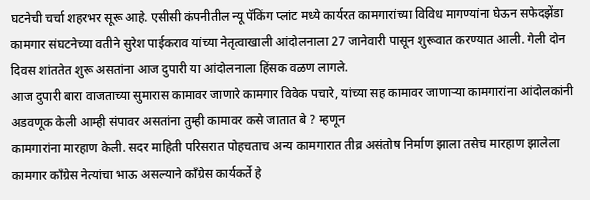घटनेची चर्चा शहरभर सूरू आहे. एसीसी कंपनीतील न्यू पॅकिंग प्लांट मध्ये कार्यरत कामगारांच्या विविध मागण्यांना घेऊन सफेदझेंडा कामगार संघटनेच्या वतीने सुरेश पाईकराव यांच्या नेतृत्वाखाली आंदोलनाला 27 जानेवारी पासून शुरूवात करण्यात आली. गेली दोन दिवस शांततेत शुरू असतांना आज दुपारी या आंदोलनाला हिंसक वळण लागले.
आज दुपारी बारा वाजताच्या सुमारास कामावर जाणारे कामगार विवेक पचारे, यांच्या सह कामावर जाणाऱ्या कामगारांना आंदोलकांनी अडवणूक केली आम्ही संपावर असतांना तुम्ही कामावर कसे जातात बे ? म्हणून
कामगारांना मारहाण केली. सदर माहिती परिसरात पोहचताच अन्य कामगारात तीव्र असंतोष निर्माण झाला तसेच मारहाण झालेला कामगार काँग्रेस नेत्यांचा भाऊ असल्याने काँग्रेस कार्यकर्ते हे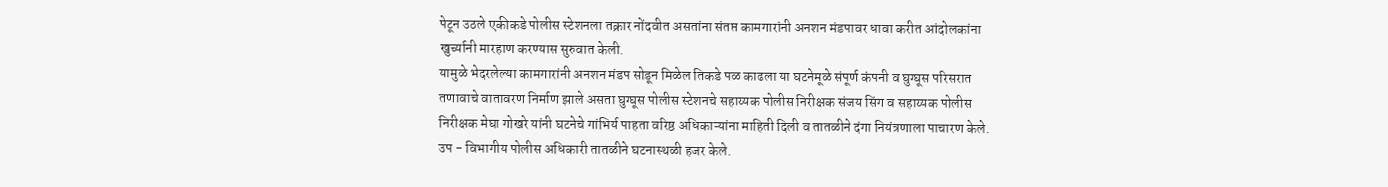पेटून उठले एकीकडे पोलीस स्टेशनला तक्रार नोंदवीत असतांना संतप्त कामगारांनी अनशन मंडपावर धावा करीत आंदोलकांना खुर्च्यानी मारहाण करण्यास सुरुवात केली.
यामुळे भेदरलेल्या कामगारांनी अनशन मंडप सोडून मिळेल तिकडे पळ काढला या घटनेमूळे संपूर्ण कंपनी व घुग्घूस परिसरात तणावाचे वातावरण निर्माण झाले असता घुग्घूस पोलीस स्टेशनचे सहाय्यक पोलीस निरीक्षक संजय सिंग व सहाय्यक पोलीस निरीक्षक मेघा गोखरे यांनी घटनेचे गांभिर्य पाहता वरिष्ठ अधिकाऱ्यांना माहिती दिली व तातळीने दंगा नियंत्रणाला पाचारण केले. उप - विभागीय पोलीस अधिकारी तातळीने घटनास्थळी हजर केले.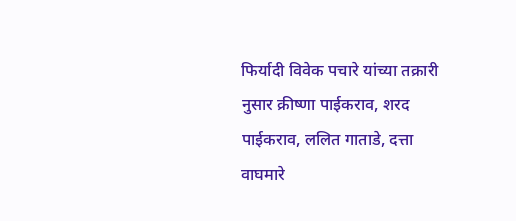फिर्यादी विवेक पचारे यांच्या तक्रारी नुसार क्रीष्णा पाईकराव, शरद पाईकराव, ललित गाताडे, दत्ता वाघमारे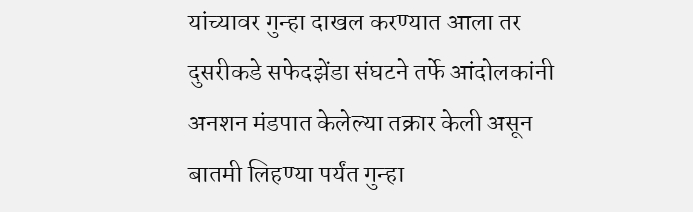यांच्यावर गुन्हा दाखल करण्यात आला तर दुसरीकडे सफेदझेंडा संघटने तर्फे आंदोलकांनी अनशन मंडपात केलेल्या तक्रार केली असून बातमी लिहण्या पर्यंत गुन्हा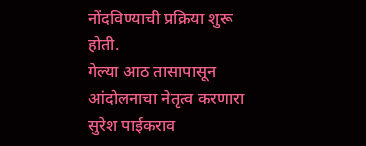नोंदविण्याची प्रक्रिया शुरू होती.
गेल्या आठ तासापासून आंदोलनाचा नेतृत्व करणारा सुरेश पाईकराव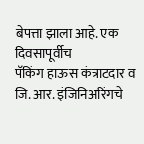बेपत्ता झाला आहे. एक दिवसापूर्वीच
पॅकिंग हाऊस कंत्राटदार व जि. आर. इंजिनिअरिंगचे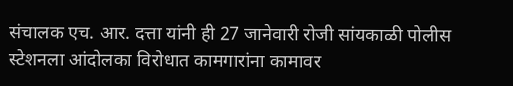संचालक एच. आर. दत्ता यांनी ही 27 जानेवारी रोजी सांयकाळी पोलीस स्टेशनला आंदोलका विरोधात कामगारांना कामावर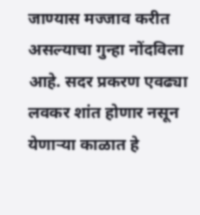जाण्यास मज्जाव करीत असल्याचा गुन्हा नोंदविला आहे. सदर प्रकरण एवढ्या लवकर शांत होणार नसून येणाऱ्या काळात हे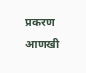प्रकरण आणखी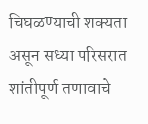चिघळण्याची शक्यता असून सध्या परिसरात शांतीपूर्ण तणावाचे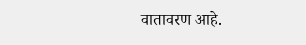वातावरण आहे.